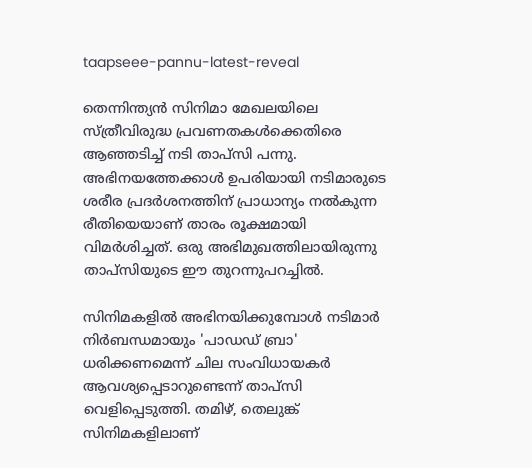taapseee-pannu-latest-reveal

തെന്നിന്ത്യൻ സിനിമാ മേഖലയിലെ സ്ത്രീവിരുദ്ധ പ്രവണതകൾക്കെതിരെ ആഞ്ഞടിച്ച് നടി താപ്‌സി പന്നു. അഭിനയത്തേക്കാൾ ഉപരിയായി നടിമാരുടെ ശരീര പ്രദർശനത്തിന് പ്രാധാന്യം നൽകുന്ന രീതിയെയാണ് താരം രൂക്ഷമായി വിമർശിച്ചത്. ഒരു അഭിമുഖത്തിലായിരുന്നു താപ്‌സിയുടെ ഈ തുറന്നുപറച്ചില്‍.

സിനിമകളിൽ അഭിനയിക്കുമ്പോൾ നടിമാർ നിർബന്ധമായും 'പാഡഡ് ബ്രാ' ധരിക്കണമെന്ന് ചില സംവിധായകർ ആവശ്യപ്പെടാറുണ്ടെന്ന് താപ്‌സി വെളിപ്പെടുത്തി. തമിഴ്, തെലുങ്ക് സിനിമകളിലാണ്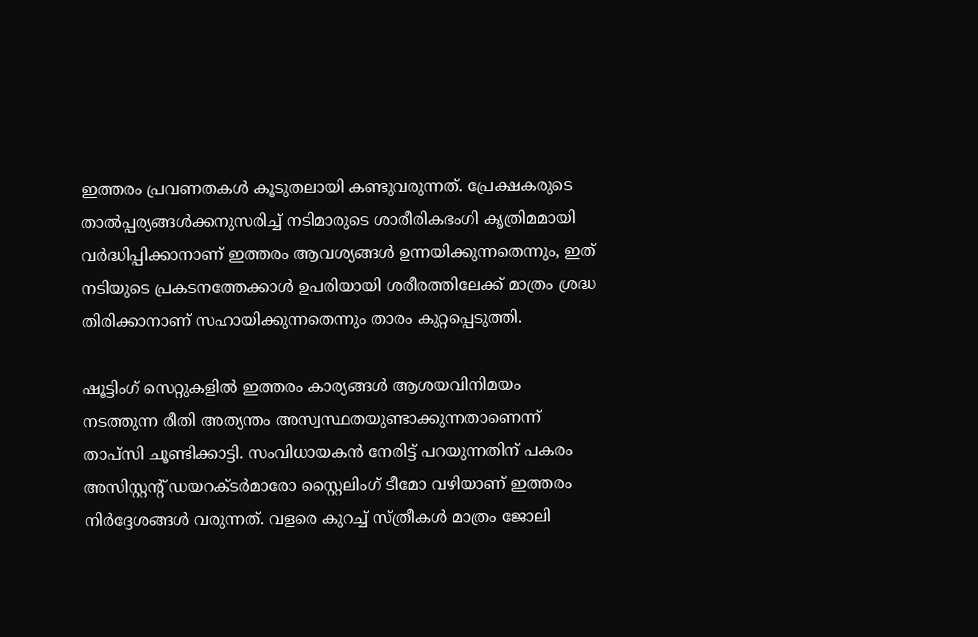ഇത്തരം പ്രവണതകൾ കൂടുതലായി കണ്ടുവരുന്നത്. പ്രേക്ഷകരുടെ താൽപ്പര്യങ്ങൾക്കനുസരിച്ച് നടിമാരുടെ ശാരീരികഭംഗി കൃത്രിമമായി വർദ്ധിപ്പിക്കാനാണ് ഇത്തരം ആവശ്യങ്ങൾ ഉന്നയിക്കുന്നതെന്നും, ഇത് നടിയുടെ പ്രകടനത്തേക്കാൾ ഉപരിയായി ശരീരത്തിലേക്ക് മാത്രം ശ്രദ്ധ തിരിക്കാനാണ് സഹായിക്കുന്നതെന്നും താരം കുറ്റപ്പെടുത്തി.

ഷൂട്ടിംഗ് സെറ്റുകളിൽ ഇത്തരം കാര്യങ്ങൾ ആശയവിനിമയം നടത്തുന്ന രീതി അത്യന്തം അസ്വസ്ഥതയുണ്ടാക്കുന്നതാണെന്ന് താപ്‌സി ചൂണ്ടിക്കാട്ടി. സംവിധായകൻ നേരിട്ട് പറയുന്നതിന് പകരം അസിസ്റ്റന്റ് ഡയറക്ടർമാരോ സ്റ്റൈലിംഗ് ടീമോ വഴിയാണ് ഇത്തരം നിർദ്ദേശങ്ങൾ വരുന്നത്. വളരെ കുറച്ച് സ്ത്രീകൾ മാത്രം ജോലി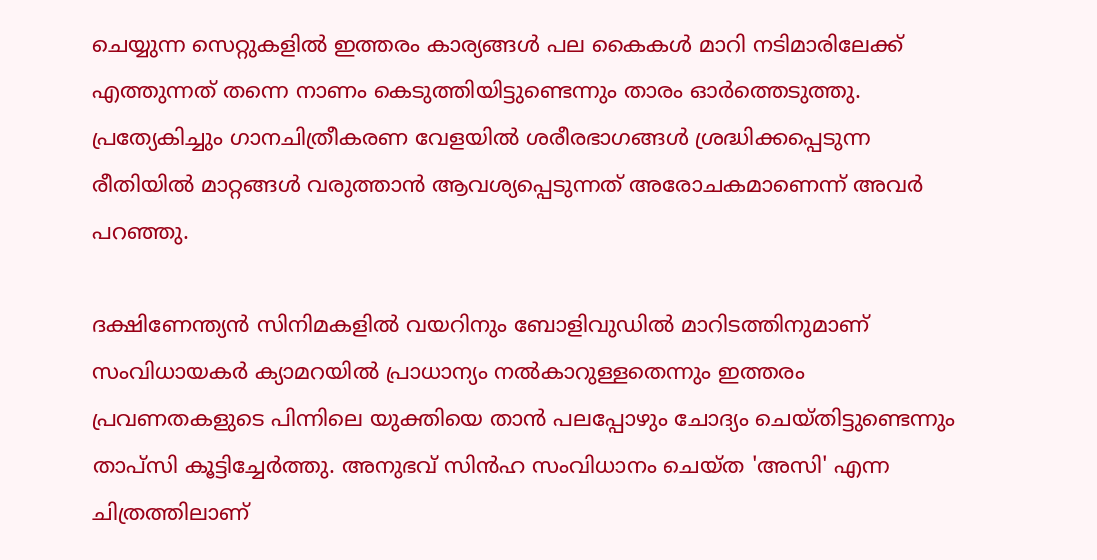ചെയ്യുന്ന സെറ്റുകളിൽ ഇത്തരം കാര്യങ്ങൾ പല കൈകൾ മാറി നടിമാരിലേക്ക് എത്തുന്നത് തന്നെ നാണം കെടുത്തിയിട്ടുണ്ടെന്നും താരം ഓർത്തെടുത്തു. പ്രത്യേകിച്ചും ഗാനചിത്രീകരണ വേളയിൽ ശരീരഭാഗങ്ങൾ ശ്രദ്ധിക്കപ്പെടുന്ന രീതിയിൽ മാറ്റങ്ങൾ വരുത്താൻ ആവശ്യപ്പെടുന്നത് അരോചകമാണെന്ന് അവർ പറഞ്ഞു.

ദക്ഷിണേന്ത്യൻ സിനിമകളിൽ വയറിനും ബോളിവുഡിൽ മാറിടത്തിനുമാണ് സംവിധായകർ ക്യാമറയിൽ പ്രാധാന്യം നൽകാറുള്ളതെന്നും ഇത്തരം പ്രവണതകളുടെ പിന്നിലെ യുക്തിയെ താൻ പലപ്പോഴും ചോദ്യം ചെയ്തിട്ടുണ്ടെന്നും താപ്‌സി കൂട്ടിച്ചേർത്തു. അനുഭവ് സിൻഹ സംവിധാനം ചെയ്ത 'അസി' എന്ന ചിത്രത്തിലാണ്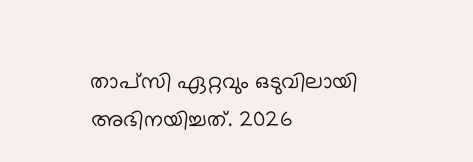താപ്‌സി ഏറ്റവും ഒടുവിലായി അഭിനയിച്ചത്. 2026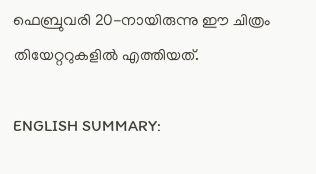ഫെബ്രുവരി 20-നായിരുന്നു ഈ ചിത്രം തിയേറ്ററുകളിൽ എത്തിയത്.

ENGLISH SUMMARY: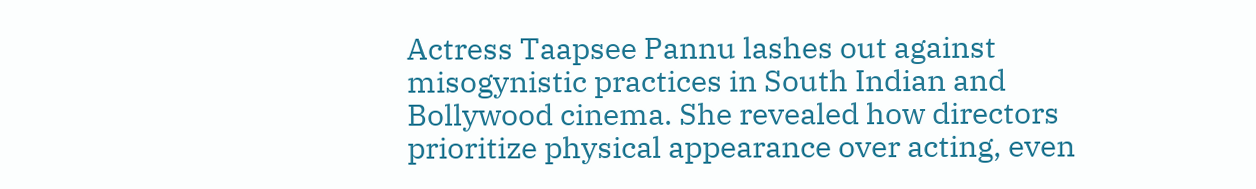Actress Taapsee Pannu lashes out against misogynistic practices in South Indian and Bollywood cinema. She revealed how directors prioritize physical appearance over acting, even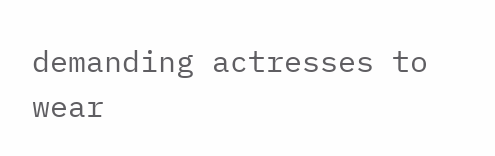demanding actresses to wear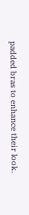padded bras to enhance their look.